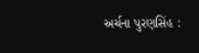અર્ચના પુરણસિંહ :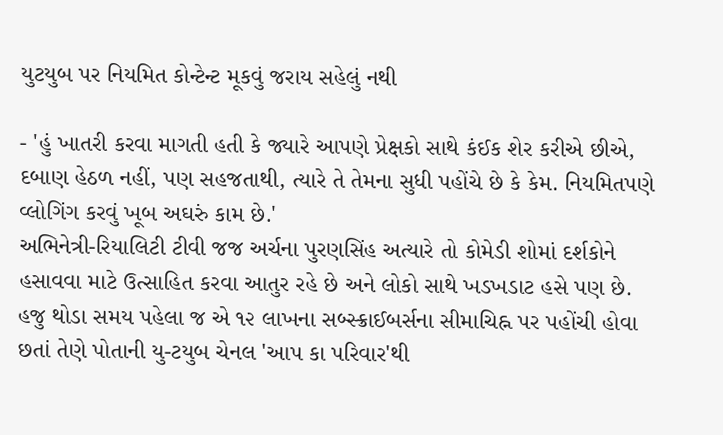યુટયુબ પર નિયમિત કોન્ટેન્ટ મૂકવું જરાય સહેલું નથી

- 'હું ખાતરી કરવા માગતી હતી કે જ્યારે આપણે પ્રેક્ષકો સાથે કંઈક શેર કરીએ છીએ, દબાણ હેઠળ નહીં, પણ સહજતાથી, ત્યારે તે તેમના સુધી પહોંચે છે કે કેમ. નિયમિતપણે વ્લોગિંગ કરવું ખૂબ અઘરું કામ છે.'
અભિનેત્રી-રિયાલિટી ટીવી જજ અર્ચના પુરણસિંહ અત્યારે તો કોમેડી શોમાં દર્શકોને હસાવવા માટે ઉત્સાહિત કરવા આતુર રહે છે અને લોકો સાથે ખડખડાટ હસે પણ છે. હજુ થોડા સમય પહેલા જ એ ૧૨ લાખના સબ્સ્ક્રાઈબર્સના સીમાચિહ્ન પર પહોંચી હોવા છતાં તેણે પોતાની યુ-ટયુબ ચેનલ 'આપ કા પરિવાર'થી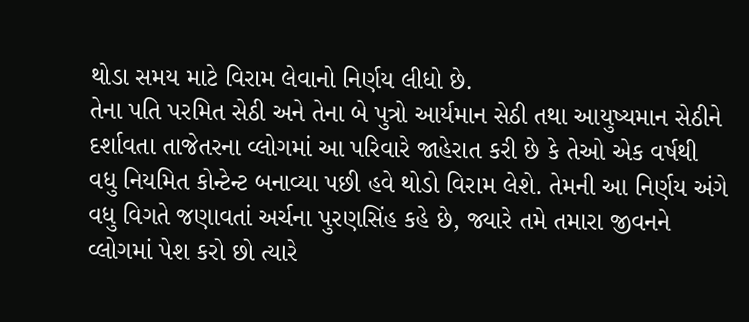થોડા સમય માટે વિરામ લેવાનો નિર્ણય લીધો છે.
તેના પતિ પરમિત સેઠી અને તેના બે પુત્રો આર્યમાન સેઠી તથા આયુષ્યમાન સેઠીને દર્શાવતા તાજેતરના વ્લોગમાં આ પરિવારે જાહેરાત કરી છે કે તેઓ એક વર્ષથી વધુ નિયમિત કોન્ટેન્ટ બનાવ્યા પછી હવે થોડો વિરામ લેશે. તેમની આ નિર્ણય અંગે વધુ વિગતે જણાવતાં અર્ચના પુરણસિંહ કહે છે, જ્યારે તમે તમારા જીવનને વ્લોગમાં પેશ કરો છો ત્યારે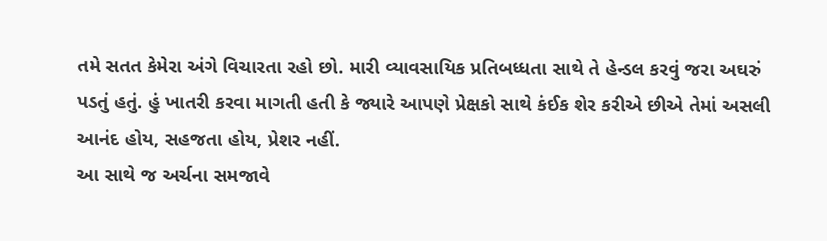તમે સતત કેમેરા અંગે વિચારતા રહો છો. મારી વ્યાવસાયિક પ્રતિબધ્ધતા સાથે તે હેન્ડલ કરવું જરા અઘરું પડતું હતું. હું ખાતરી કરવા માગતી હતી કે જ્યારે આપણે પ્રેક્ષકો સાથે કંઈક શેર કરીએ છીએ તેમાં અસલી આનંદ હોય, સહજતા હોય, પ્રેશર નહીં.
આ સાથે જ અર્ચના સમજાવે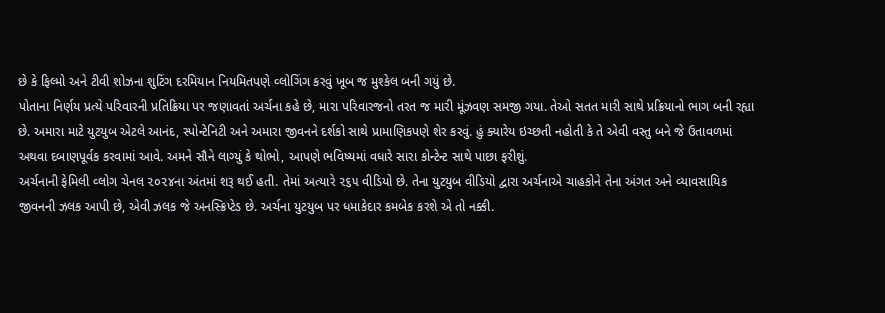છે કે ફિલ્મો અને ટીવી શોઝના શુટિંગ દરમિયાન નિયમિતપણે વ્લોગિંગ કરવું ખૂબ જ મુશ્કેલ બની ગયું છે.
પોતાના નિર્ણય પ્રત્યે પરિવારની પ્રતિક્રિયા પર જણાવતાં અર્ચના કહે છે, મારા પરિવારજનો તરત જ મારી મૂંઝવણ સમજી ગયા. તેઓ સતત મારી સાથે પ્રક્રિયાનો ભાગ બની રહ્યા છે. અમારા માટે યુટયુબ એટલે આનંદ, સ્પોન્ટેનિટી અને અમારા જીવનને દર્શકો સાથે પ્રામાણિકપણે શેર કરવું. હું ક્યારેય ઇચ્છતી નહોતી કે તે એવી વસ્તુ બને જે ઉતાવળમાં અથવા દબાણપૂર્વક કરવામાં આવે. અમને સૌને લાગ્યું કે થોભો, આપણે ભવિષ્યમાં વધારે સારા કોન્ટેન્ટ સાથે પાછા ફરીશું.
અર્ચનાની ફેમિલી વ્લોગ ચેનલ ૨૦૨૪ના અંતમાં શરૂ થઈ હતી. તેમાં અત્યારે ૨૬૫ વીડિયો છે. તેના યુટયુબ વીડિયો દ્વારા અર્ચનાએ ચાહકોને તેના અંગત અને વ્યાવસાયિક જીવનની ઝલક આપી છે, એવી ઝલક જે અનસ્ક્રિપ્ટેડ છે. અર્ચના યુટયુબ પર ધમાકેદાર કમબેક કરશે એ તો નક્કી.